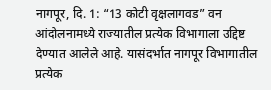नागपूर, दि. 1: “13 कोटी वृक्षलागवड” वन आंदोलनामध्ये राज्यातील प्रत्येक विभागाला उद्दिष्ट देण्यात आलेले आहे. यासंदर्भात नागपूर विभागातील प्रत्येक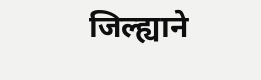जिल्ह्याने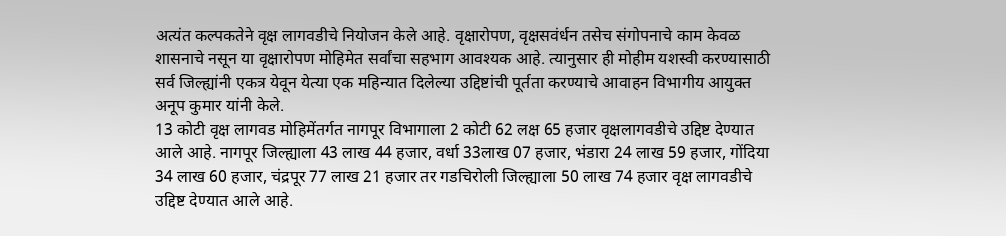अत्यंत कल्पकतेने वृक्ष लागवडीचे नियोजन केले आहे. वृक्षारोपण, वृक्षसवंर्धन तसेच संगोपनाचे काम केवळ शासनाचे नसून या वृक्षारोपण मोहिमेत सर्वांचा सहभाग आवश्यक आहे. त्यानुसार ही मोहीम यशस्वी करण्यासाठी सर्व जिल्ह्यांनी एकत्र येवून येत्या एक महिन्यात दिलेल्या उद्दिष्टांची पूर्तता करण्याचे आवाहन विभागीय आयुक्त अनूप कुमार यांनी केले.
13 कोटी वृक्ष लागवड मोहिमेंतर्गत नागपूर विभागाला 2 कोटी 62 लक्ष 65 हजार वृक्षलागवडीचे उद्दिष्ट देण्यात आले आहे. नागपूर जिल्ह्याला 43 लाख 44 हजार, वर्धा 33लाख 07 हजार, भंडारा 24 लाख 59 हजार, गोंदिया 34 लाख 60 हजार, चंद्रपूर 77 लाख 21 हजार तर गडचिरोली जिल्ह्याला 50 लाख 74 हजार वृक्ष लागवडीचे उद्दिष्ट देण्यात आले आहे.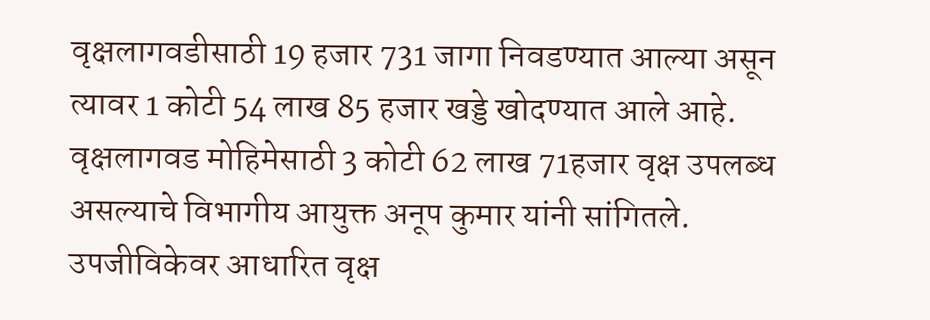वृक्षलागवडीसाठी 19 हजार 731 जागा निवडण्यात आल्या असून त्यावर 1 कोटी 54 लाख 85 हजार खड्डे खोदण्यात आले आहे. वृक्षलागवड मोहिमेसाठी 3 कोटी 62 लाख 71हजार वृक्ष उपलब्ध असल्याचे विभागीय आयुक्त अनूप कुमार यांनी सांगितले.
उपजीविकेवर आधारित वृक्ष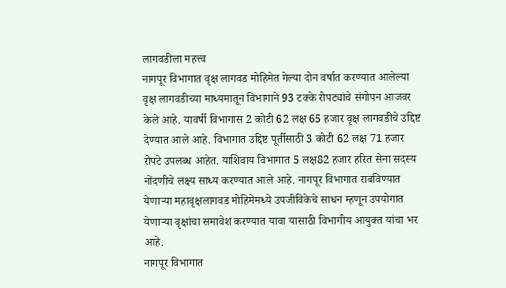लागवडीला महत्त्व
नागपूर विभागात वृक्ष लागवड मोहिमेत गेल्या दोन वर्षात करण्यात आलेल्या वृक्ष लागवडीच्या माध्यमातून विभागाने 93 टक्के रोपट्यांचे संगोपन आजवर केले आहे. यावर्षी विभागास 2 कोटी 62 लक्ष 65 हजार वृक्ष लागवडीचे उद्दिष्ट देण्यात आले आहे. विभागात उद्दिष्ट पूर्तीसाठी 3 कोटी 62 लक्ष 71 हजार रोपटे उपलब्ध आहेत. याशिवाय विभागात 5 लक्ष82 हजार हरित सेना सदस्य नोंदणीचे लक्ष्य साध्य करण्यात आले आहे. नागपूर विभागात राबविण्यात येणाऱ्या महावृक्षलागवड मोहिमेमध्ये उपजीविकेचे साधन म्हणून उपयोगात येणाऱ्या वृक्षांचा समावेश करण्यात यावा यासाठी विभागीय आयुक्त यांचा भर आहे.
नागपूर विभागात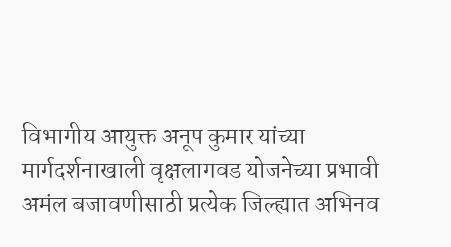विभागीय आयुक्त अनूप कुमार यांच्या मार्गदर्शनाखाली वृक्षलागवड योजनेच्या प्रभावी अमंल बजावणीसाठी प्रत्येक जिल्ह्यात अभिनव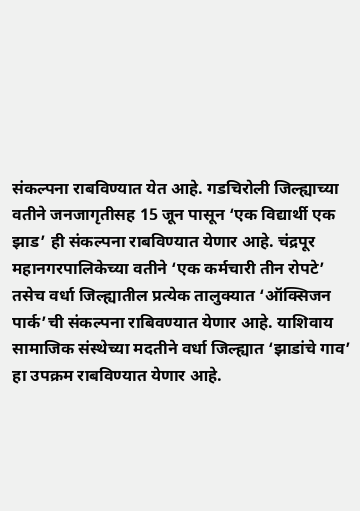संकल्पना राबविण्यात येत आहे. गडचिरोली जिल्ह्याच्या वतीने जनजागृतीसह 15 जून पासून ‘एक विद्यार्थी एक झाड’ ही संकल्पना राबविण्यात येणार आहे. चंद्रपूर महानगरपालिकेच्या वतीने ‘एक कर्मचारी तीन रोपटे’ तसेच वर्धा जिल्ह्यातील प्रत्येक तालुक्यात ‘ऑक्सिजन पार्क’ची संकल्पना राबिवण्यात येणार आहे. याशिवाय सामाजिक संस्थेच्या मदतीने वर्धा जिल्ह्यात ‘झाडांचे गाव’ हा उपक्रम राबविण्यात येणार आहे.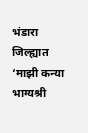भंडारा जिल्ह्यात ‘माझी कन्या भाग्यश्री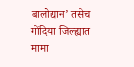बालोद्यान’ तसेच गोंदिया जिल्ह्यात मामा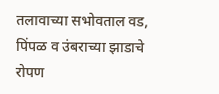तलावाच्या सभोवताल वड, पिंपळ व उंबराच्या झाडाचे रोपण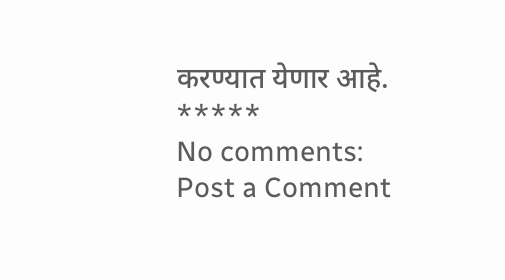करण्यात येणार आहे.
*****
No comments:
Post a Comment